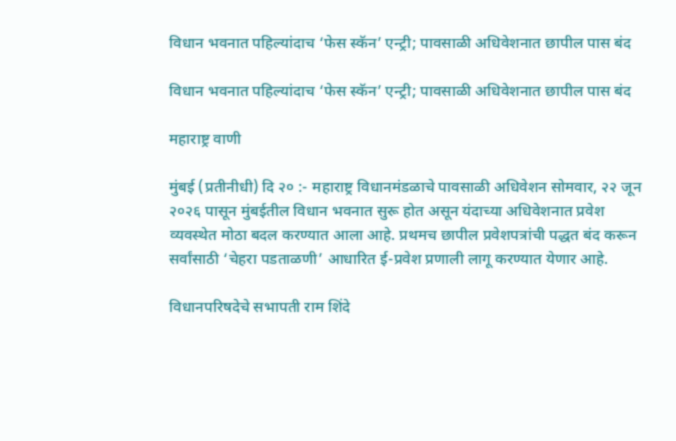विधान भवनात पहिल्यांदाच ‘फेस स्कॅन’ एन्ट्री; पावसाळी अधिवेशनात छापील पास बंद

विधान भवनात पहिल्यांदाच ‘फेस स्कॅन’ एन्ट्री; पावसाळी अधिवेशनात छापील पास बंद

महाराष्ट्र वाणी

मुंबई (प्रतीनीधी) दि २० :- महाराष्ट्र विधानमंडळाचे पावसाळी अधिवेशन सोमवार, २२ जून २०२६ पासून मुंबईतील विधान भवनात सुरू होत असून यंदाच्या अधिवेशनात प्रवेश व्यवस्थेत मोठा बदल करण्यात आला आहे. प्रथमच छापील प्रवेशपत्रांची पद्धत बंद करून सर्वांसाठी ‘चेहरा पडताळणी’ आधारित ई-प्रवेश प्रणाली लागू करण्यात येणार आहे.

विधानपरिषदेचे सभापती राम शिंदे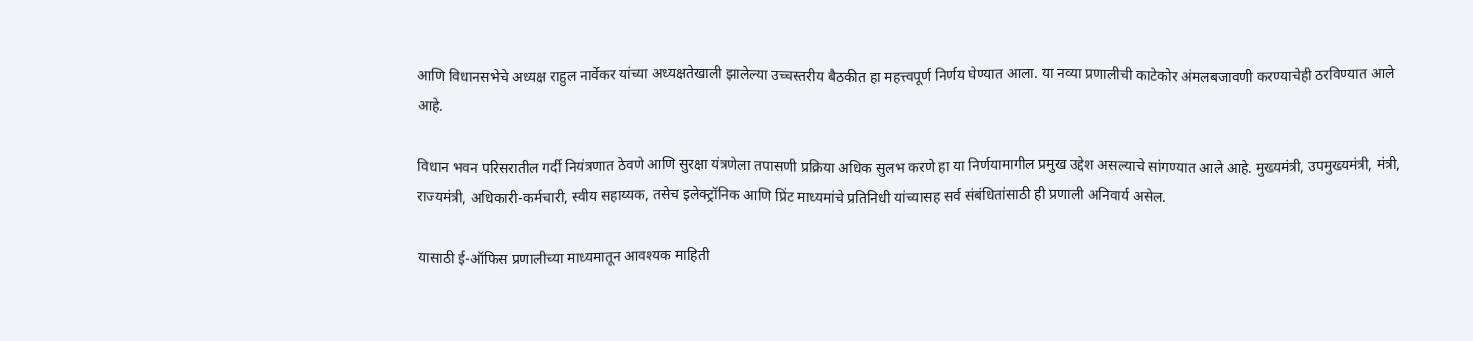आणि विधानसभेचे अध्यक्ष राहुल नार्वेकर यांच्या अध्यक्षतेखाली झालेल्या उच्चस्तरीय बैठकीत हा महत्त्वपूर्ण निर्णय घेण्यात आला. या नव्या प्रणालीची काटेकोर अंमलबजावणी करण्याचेही ठरविण्यात आले आहे.

विधान भवन परिसरातील गर्दी नियंत्रणात ठेवणे आणि सुरक्षा यंत्रणेला तपासणी प्रक्रिया अधिक सुलभ करणे हा या निर्णयामागील प्रमुख उद्देश असल्याचे सांगण्यात आले आहे. मुख्यमंत्री, उपमुख्यमंत्री, मंत्री, राज्यमंत्री, अधिकारी-कर्मचारी, स्वीय सहाय्यक, तसेच इलेक्ट्रॉनिक आणि प्रिंट माध्यमांचे प्रतिनिधी यांच्यासह सर्व संबंधितांसाठी ही प्रणाली अनिवार्य असेल.

यासाठी ई-ऑफिस प्रणालीच्या माध्यमातून आवश्यक माहिती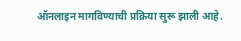ऑनलाइन मागविण्याची प्रक्रिया सुरू झाली आहे.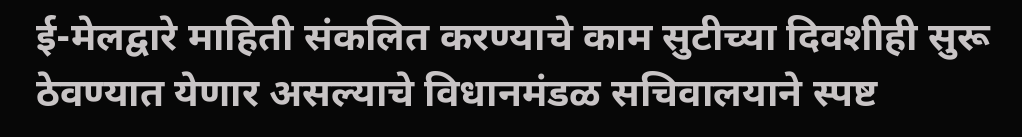ई-मेलद्वारे माहिती संकलित करण्याचे काम सुटीच्या दिवशीही सुरू ठेवण्यात येणार असल्याचे विधानमंडळ सचिवालयाने स्पष्ट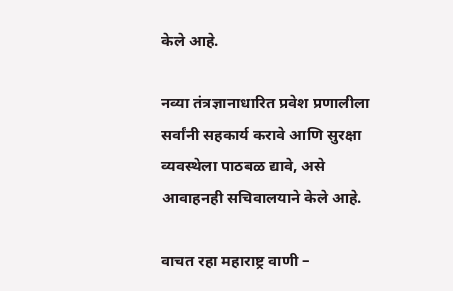केले आहे.

नव्या तंत्रज्ञानाधारित प्रवेश प्रणालीला सर्वांनी सहकार्य करावे आणि सुरक्षा व्यवस्थेला पाठबळ द्यावे, असे आवाहनही सचिवालयाने केले आहे.

वाचत रहा महाराष्ट्र वाणी –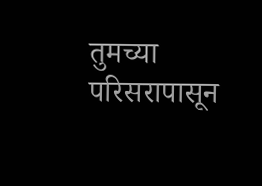तुमच्या परिसरापासून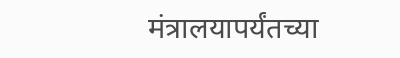मंत्रालयापर्यंतच्या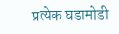प्रत्येक घडामोडी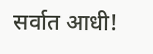सर्वात आधी!